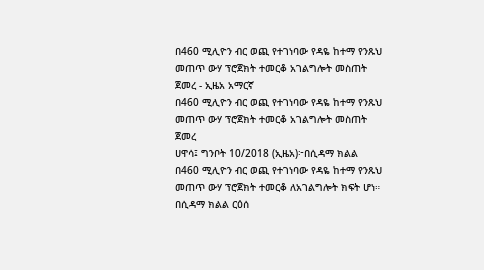በ460 ሚሊዮን ብር ወጪ የተገነባው የዳዬ ከተማ የንጹህ መጠጥ ውሃ ፕሮጀክት ተመርቆ አገልግሎት መስጠት ጀመረ - ኢዜአ አማርኛ
በ460 ሚሊዮን ብር ወጪ የተገነባው የዳዬ ከተማ የንጹህ መጠጥ ውሃ ፕሮጀክት ተመርቆ አገልግሎት መስጠት ጀመረ
ሀዋሳ፤ ግንቦት 10/2018 (ኢዜአ)፦በሲዳማ ክልል በ460 ሚሊዮን ብር ወጪ የተገነባው የዳዬ ከተማ የንጹህ መጠጥ ውሃ ፕሮጀክት ተመርቆ ለአገልግሎት ክፍት ሆነ።
በሲዳማ ክልል ርዕሰ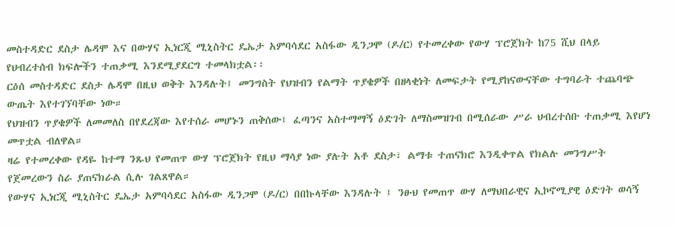መስተዳድር ደስታ ሌዳሞ እና በውሃና ኢነርጂ ሚኒስትር ዴኤታ አምባሳደር አስፋው ዲንጋሞ (ዶ/ር) የተመረቀው የውሃ ፕሮጀክት ከ75 ሺህ በላይ የህብረተሰብ ክፍሎችን ተጠቃሚ እንደሚያደርግ ተመላክቷል፡፡
ርዕሰ መስተዳድር ደስታ ሌዳሞ በዚህ ወቅት እንዳሉት፤ መንግስት የህዝብን የልማት ጥያቄዎች በዘላቂነት ለመፍታት የሚያከናውናቸው ተግባራት ተጨባጭ ውጤት እየተገኘባቸው ነው።
የህዝብን ጥያቄዎች ለመመለስ በየደረጃው እየተሰራ መሆኑን ጠቅሰው፤ ፈጣንና አስተማማኝ ዕድገት ለማስመዝገብ በሚሰራው ሥራ ህብረተሰቡ ተጠቃሚ እየሆነ መጥቷል ብለዋል።
ዛሬ የተመረቀው የዳዬ ከተማ ንጹህ የመጠጥ ውሃ ፕሮጀክት የዚህ ማሳያ ነው ያሉት አቶ ደስታ፣ ልማቱ ተጠናክሮ እንዲቀጥል የክልሉ መንግሥት የጀመረውን ስራ ያጠናክራል ሲሉ ገልጸዋል።
የውሃና ኢነርጂ ሚኒስትር ዴኤታ አምባሳደር አስፋው ዲንጋሞ (ዶ/ር) በበኩላቸው እንዳሉት ፤ ንፁህ የመጠጥ ውሃ ለማህበራዊና ኢኮኖሚያዊ ዕድገት ወሳኝ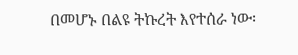በመሆኑ በልዩ ትኩረት እየተሰራ ነው፡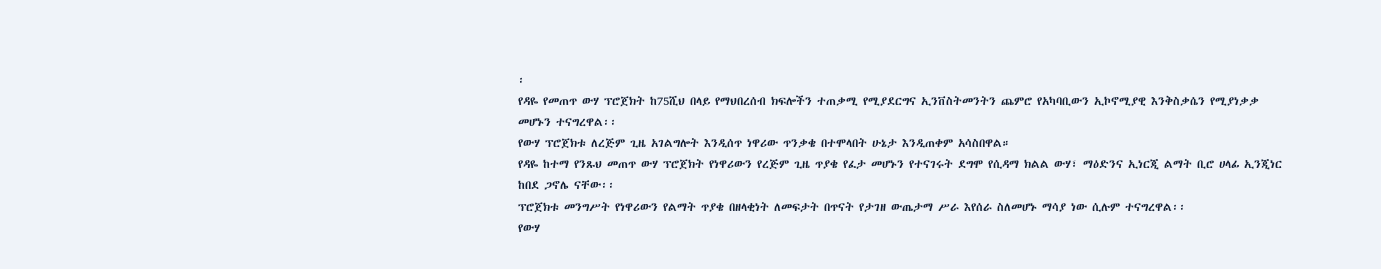፡
የዳዬ የመጠጥ ውሃ ፕሮጀክት ከ75ሺህ በላይ የማህበረሰብ ክፍሎችን ተጠቃሚ የሚያደርግና ኢንቨስትመንትን ጨምሮ የአካባቢውን ኢኮኖሚያዊ እንቅስቃሴን የሚያነቃቃ መሆኑን ተናግረዋል፡፡
የውሃ ፕሮጀክቱ ለረጅም ጊዜ አገልግሎት እንዲሰጥ ነዋሪው ጥንቃቄ በተሞላበት ሁኔታ እንዲጠቀም አሳስበዋል።
የዳዬ ከተማ የንጹህ መጠጥ ውሃ ፕሮጀክት የነዋሪውን የረጅም ጊዜ ጥያቄ የፈታ መሆኑን የተናገሩት ደግሞ የሲዳማ ክልል ውሃ፣ ማዕድንና ኢነርጂ ልማት ቢሮ ሀላፊ ኢንጂነር ከበደ ጋኖሌ ናቸው፡፡
ፕሮጀክቱ መንግሥት የነዋሪውን የልማት ጥያቄ በዘላቂነት ለመፍታት በጥናት የታገዘ ውጤታማ ሥራ እየሰራ ስለመሆኑ ማሳያ ነው ሲሉም ተናግረዋል፡፡
የውሃ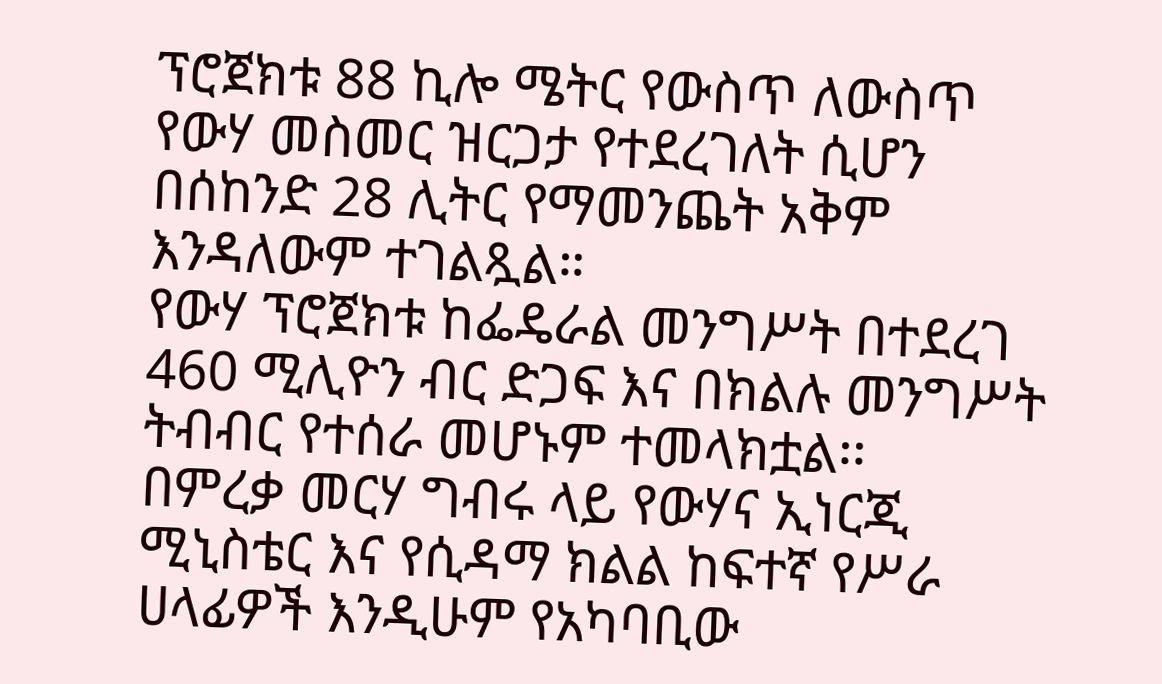ፕሮጀክቱ 88 ኪሎ ሜትር የውስጥ ለውስጥ የውሃ መስመር ዝርጋታ የተደረገለት ሲሆን በሰከንድ 28 ሊትር የማመንጨት አቅም እንዳለውም ተገልጿል።
የውሃ ፕሮጀክቱ ከፌዴራል መንግሥት በተደረገ 460 ሚሊዮን ብር ድጋፍ እና በክልሉ መንግሥት ትብብር የተሰራ መሆኑም ተመላክቷል፡፡
በምረቃ መርሃ ግብሩ ላይ የውሃና ኢነርጂ ሚኒስቴር እና የሲዳማ ክልል ከፍተኛ የሥራ ሀላፊዎች እንዲሁም የአካባቢው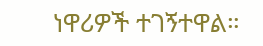ነዋሪዎች ተገኝተዋል።